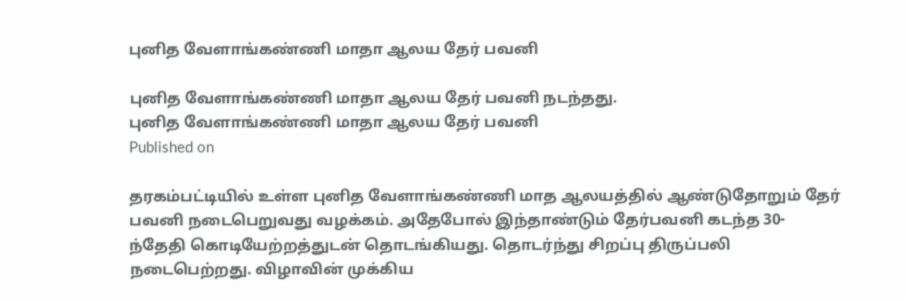புனித வேளாங்கண்ணி மாதா ஆலய தேர் பவனி

புனித வேளாங்கண்ணி மாதா ஆலய தேர் பவனி நடந்தது.
புனித வேளாங்கண்ணி மாதா ஆலய தேர் பவனி
Published on

தரகம்பட்டியில் உள்ள புனித வேளாங்கண்ணி மாத ஆலயத்தில் ஆண்டுதோறும் தேர் பவனி நடைபெறுவது வழக்கம். அதேபோல் இந்தாண்டும் தேர்பவனி கடந்த 30-ந்தேதி கொடியேற்றத்துடன் தொடங்கியது. தொடர்ந்து சிறப்பு திருப்பலி நடைபெற்றது. விழாவின் முக்கிய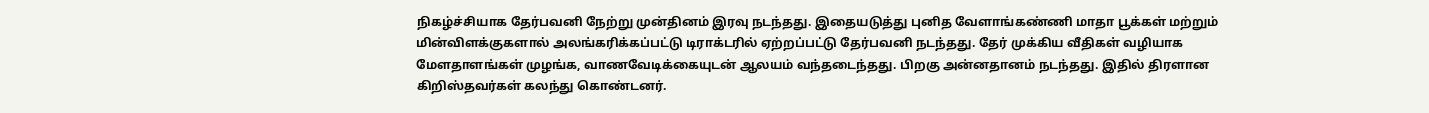நிகழ்ச்சியாக தேர்பவனி நேற்று முன்தினம் இரவு நடந்தது. இதையடுத்து புனித வேளாங்கண்ணி மாதா பூக்கள் மற்றும் மின்விளக்குகளால் அலங்கரிக்கப்பட்டு டிராக்டரில் ஏற்றப்பட்டு தேர்பவனி நடந்தது. தேர் முக்கிய வீதிகள் வழியாக மேளதாளங்கள் முழங்க, வாணவேடிக்கையுடன் ஆலயம் வந்தடைந்தது. பிறகு அன்னதானம் நடந்தது. இதில் திரளான கிறிஸ்தவர்கள் கலந்து கொண்டனர்.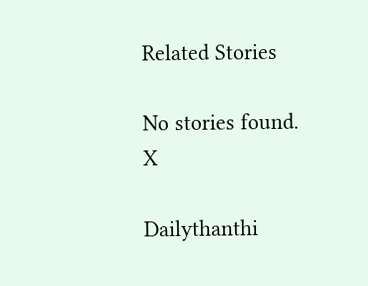Related Stories

No stories found.
X

Dailythanthi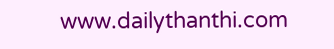www.dailythanthi.com